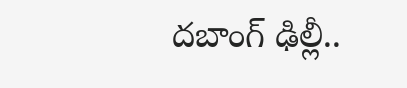దబాంగ్ ఢిల్లీ..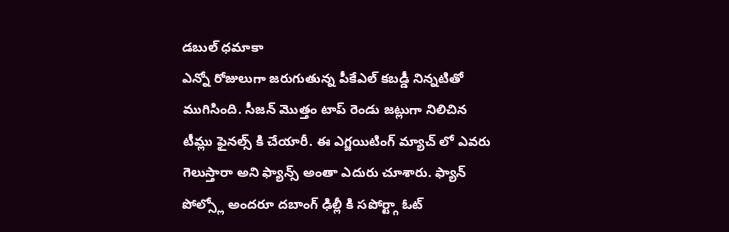డబుల్ ధమాకా
ఎన్నో రోజులుగా జరుగుతున్న పీకేఎల్ కబడ్డీ నిన్నటితో ముగిసింది. సీజన్ మొత్తం టాప్ రెండు జట్లుగా నిలిచిన టీమ్లు ఫైనల్స్ కి చేయారీ. ఈ ఎగ్జయిటింగ్ మ్యాచ్ లో ఎవరు గెలుస్తారా అని ఫ్యాన్స్ అంతా ఎదురు చూశారు. ఫ్యాన్ పోల్స్లో అందరూ దబాంగ్ ఢిల్లీ కి సపోర్ట్గా ఓట్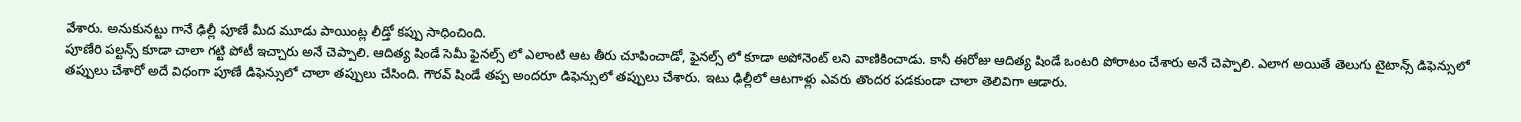వేశారు. అనుకునట్టు గానే ఢిల్లీ పూణే మీద మూడు పాయింట్ల లీడ్తో కప్పు సాధించింది.
పూణేరి పల్టన్స్ కూడా చాలా గట్టి పోటీ ఇచ్చారు అనే చెప్పాలి. ఆదిత్య షిండే సెమీ ఫైనల్స్ లో ఎలాంటి ఆట తీరు చూపించాడో, ఫైనల్స్ లో కూడా అపోనెంట్ లని వాణికించాడు. కానీ ఈరోజు ఆదిత్య షిండే ఒంటరి పోరాటం చేశారు అనే చెప్పాలి. ఎలాగ అయితే తెలుగు టైటాన్స్ డిఫెన్సులో తప్పులు చేశారో అదే విధంగా పూణే డిఫెన్సులో చాలా తప్పులు చేసింది. గౌరవ్ షిండే తప్ప అందరూ డిఫెన్సులో తప్పులు చేశారు. ఇటు ఢిల్లీలో ఆటగాళ్లు ఎవరు తొందర పడకుండా చాలా తెలివిగా ఆడారు.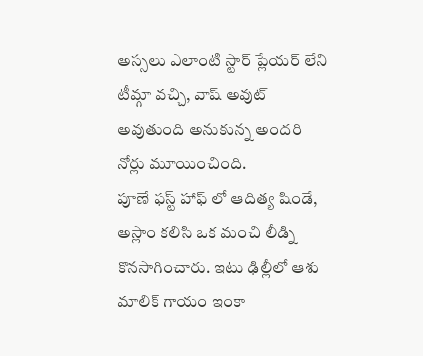అస్సలు ఎలాంటి స్టార్ ప్లేయర్ లేని టీమ్గా వచ్చి, వాష్ అవుట్ అవుతుంది అనుకున్న అందరి నోర్లు మూయించింది.
పూణే ఫస్ట్ హాఫ్ లో ఆదిత్య షిండే, అస్లాం కలిసి ఒక మంచి లీడ్ని కొనసాగించారు. ఇటు ఢిల్లీలో ఆశు మాలిక్ గాయం ఇంకా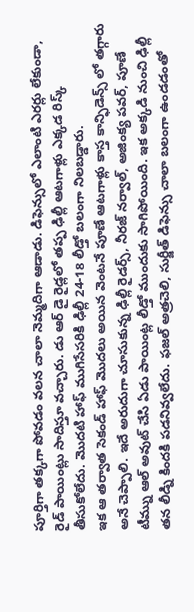పూర్తిగా తక్కగా పోవడం వలన చాలా నెమ్మదిగా ఆడాడు. డిఫెన్సులో ఎలాంటి ఎరర్లు లేకుండా, రైడ్ పాయింట్లు సాదిస్తూ వచ్చారు. డు ఆర్ డై రైడ్లలో తప్ప ఢిల్లీ ఆటగాళ్లు ఎక్కడ రిస్క్ తీసుకోలేదు. మొదటి హాఫ్ ముగిసేసరికి ఢిల్లీ 24-18 లీడ్తో బలంగా నిలబడ్డారు.
ఇక ఆ తర్వాత సెకండ్ హాఫ్ మొదలు అయిన వెంటనే పూణే ఆటగాళ్లు కాస్త కాన్ఫిడెన్స్ లో తగ్గారు అనే చెప్పాలి. ఇదే అరుదుగా చూసుకున్న ఢిల్లీ రైడర్స్, నీరజ్ నర్వాల్, అజింక్య పవర్, పూణే టీమ్ను ఆల్ అవుట్ చేసి ఏడు పాయింట్ల లీడ్తో ముందుకు సాగిపోయింది. ఇక అక్కడి నుంచి ఢిల్లీ తన లీడ్ని కిందకి పడనివ్వలేదు. ఫజల్ అత్రచెలి, సుర్జీత్ డిఫెన్సు చాలా బలంగా ఉండడంతో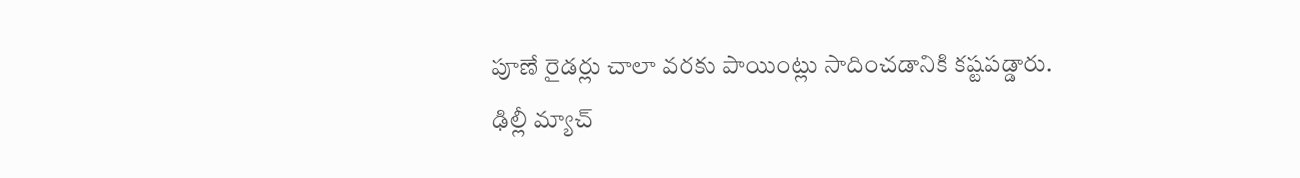పూణే రైడర్లు చాలా వరకు పాయింట్లు సాదించడానికి కష్టపడ్డారు.
ఢిల్లీ మ్యాచ్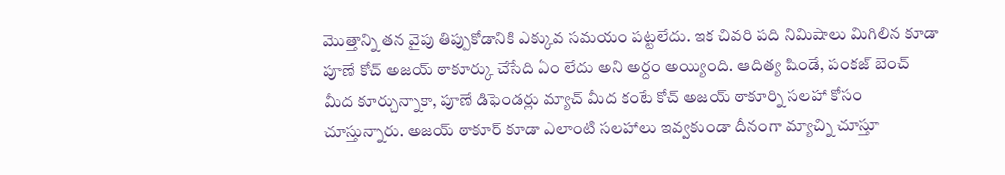మొత్తాన్ని తన వైపు తిప్పుకోడానికి ఎక్కువ సమయం పట్టలేదు. ఇక చివరి పది నిమిషాలు మిగిలిన కూడా పూణే కోచ్ అజయ్ ఠాకూర్కు చేసేది ఏం లేదు అని అర్దం అయ్యింది. ఆదిత్య షిండే, పంకజ్ బెంచ్ మీద కూర్చున్నాకా, పూణే డిఫెండర్లు మ్యాచ్ మీద కంటే కోచ్ అజయ్ ఠాకూర్ని సలహా కోసం చూస్తున్నారు. అజయ్ ఠాకూర్ కూడా ఎలాంటి సలహాలు ఇవ్వకుండా దీనంగా మ్యాచ్ని చూస్తూ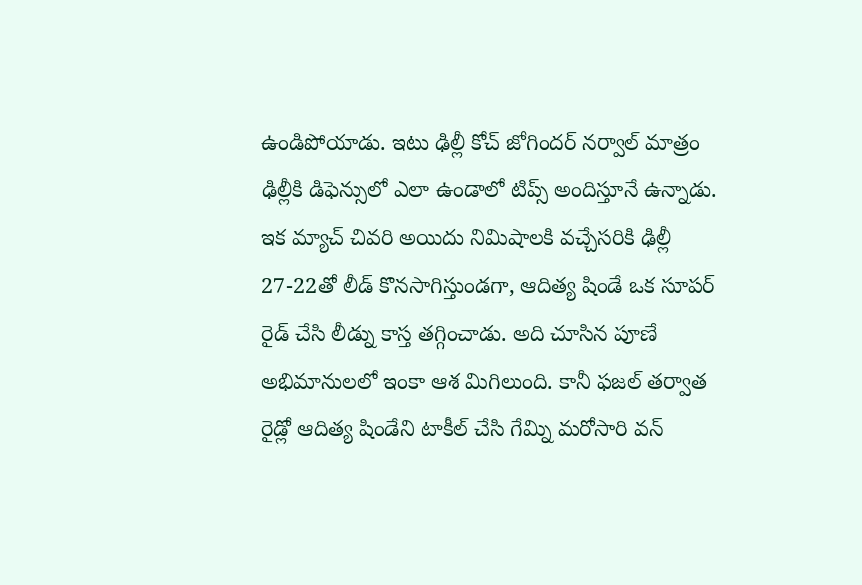ఉండిపోయాడు. ఇటు ఢిల్లీ కోచ్ జోగిందర్ నర్వాల్ మాత్రం ఢిల్లీకి డిఫెన్సులో ఎలా ఉండాలో టిప్స్ అందిస్తూనే ఉన్నాడు.
ఇక మ్యాచ్ చివరి అయిదు నిమిషాలకి వచ్చేసరికి ఢిల్లీ 27-22తో లీడ్ కొనసాగిస్తుండగా, ఆదిత్య షిండే ఒక సూపర్ రైడ్ చేసి లీడ్ను కాస్త తగ్గించాడు. అది చూసిన పూణే అభిమానులలో ఇంకా ఆశ మిగిలుంది. కానీ ఫజల్ తర్వాత రైడ్లో ఆదిత్య షిండేని టాకీల్ చేసి గేమ్ని మరోసారి వన్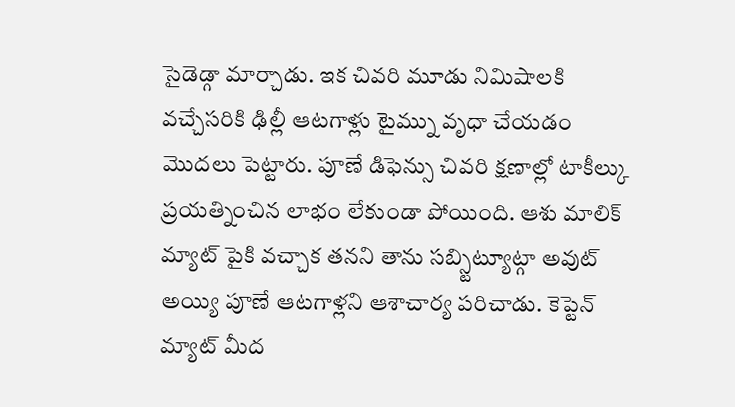సైడెడ్గా మార్చాడు. ఇక చివరి మూడు నిమిషాలకి వచ్చేసరికి ఢిల్లీ ఆటగాళ్లు టైమ్ను వృధా చేయడం మొదలు పెట్టారు. పూణే డిఫెన్సు చివరి క్షణాల్లో టాకీల్కు ప్రయత్నించిన లాభం లేకుండా పోయింది. ఆశు మాలిక్ మ్యాట్ పైకి వచ్చాక తనని తాను సబ్స్టిట్యూట్గా అవుట్ అయ్యి పూణే ఆటగాళ్లని ఆశాచార్య పరిచాడు. కెప్టెన్ మ్యాట్ మీద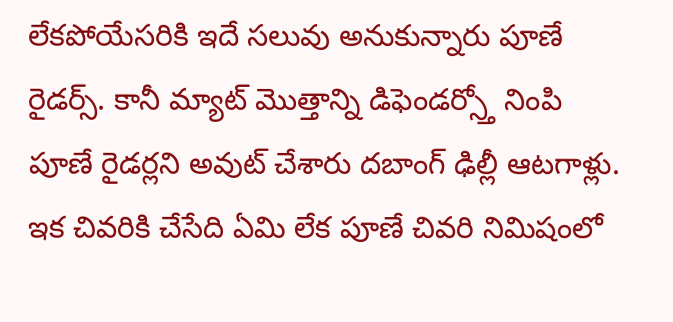లేకపోయేసరికి ఇదే సలువు అనుకున్నారు పూణే రైడర్స్. కానీ మ్యాట్ మొత్తాన్ని డిఫెండర్స్తో నింపి పూణే రైడర్లని అవుట్ చేశారు దబాంగ్ ఢిల్లీ ఆటగాళ్లు.
ఇక చివరికి చేసేది ఏమి లేక పూణే చివరి నిమిషంలో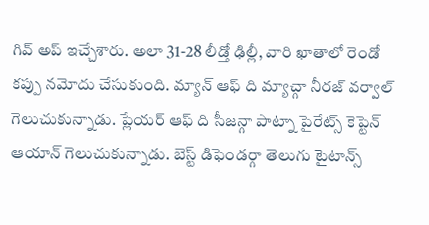గివ్ అప్ ఇచ్చేశారు. అలా 31-28 లీడ్తో ఢిల్లీ, వారి ఖాతాలో రెండో కప్పు నమోదు చేసుకుంది. మ్యాన్ ఆఫ్ ది మ్యాచ్గా నీరజ్ వర్వాల్ గెలుచుకున్నాడు. ప్లేయర్ ఆఫ్ ది సీజన్గా పాట్నా పైరేట్స్ కెప్టెన్ ఆయాన్ గెలుచుకున్నాడు. బెస్ట్ డిఫెండర్గా తెలుగు టైటాన్స్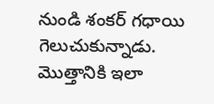నుండి శంకర్ గధాయి గెలుచుకున్నాడు. మొత్తానికి ఇలా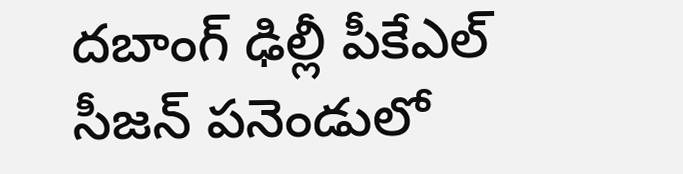దబాంగ్ ఢిల్లీ పీకేఎల్ సీజన్ పనెండులో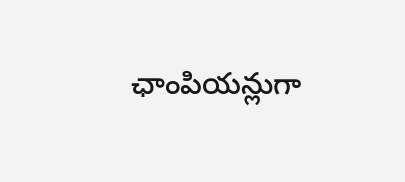ఛాంపియన్లుగా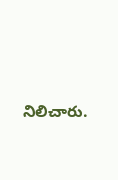నిలిచారు.